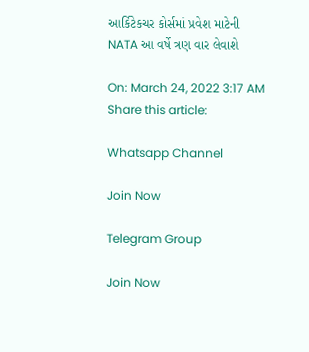આર્કિટેકચર કોર્સમાં પ્રવેશ માટેની NATA આ વર્ષે ત્રણ વાર લેવાશે

On: March 24, 2022 3:17 AM
Share this article:

Whatsapp Channel

Join Now

Telegram Group

Join Now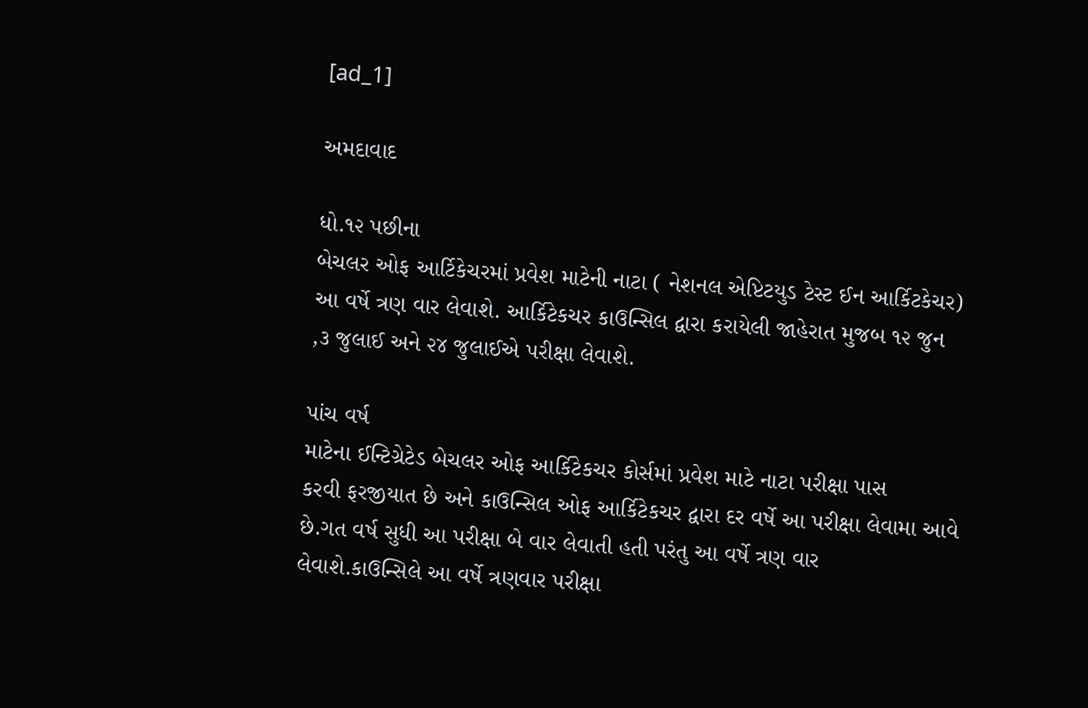[ad_1]

અમદાવાદ

ધો.૧૨ પછીના
બેચલર ઓફ આર્ટિકેચરમાં પ્રવેશ માટેની નાટા ( નેશનલ એપ્ટિટયુડ ટેસ્ટ ઈન આર્કિટકેચર)
આ વર્ષે ત્રણ વાર લેવાશે. આર્કિટેકચર કાઉન્સિલ દ્વારા કરાયેલી જાહેરાત મુજબ ૧૨ જુન
,૩ જુલાઈ અને ૨૪ જુલાઈએ પરીક્ષા લેવાશે.

પાંચ વર્ષ
માટેના ઈન્ટિગ્રેટેડ બેચલર ઓફ આર્કિટેકચર કોર્સમાં પ્રવેશ માટે નાટા પરીક્ષા પાસ
કરવી ફરજીયાત છે અને કાઉન્સિલ ઓફ આર્કિટેકચર દ્વારા દર વર્ષે આ પરીક્ષા લેવામા આવે
છે.ગત વર્ષ સુધી આ પરીક્ષા બે વાર લેવાતી હતી પરંતુ આ વર્ષે ત્રણ વાર
લેવાશે.કાઉન્સિલે આ વર્ષે ત્રણવાર પરીક્ષા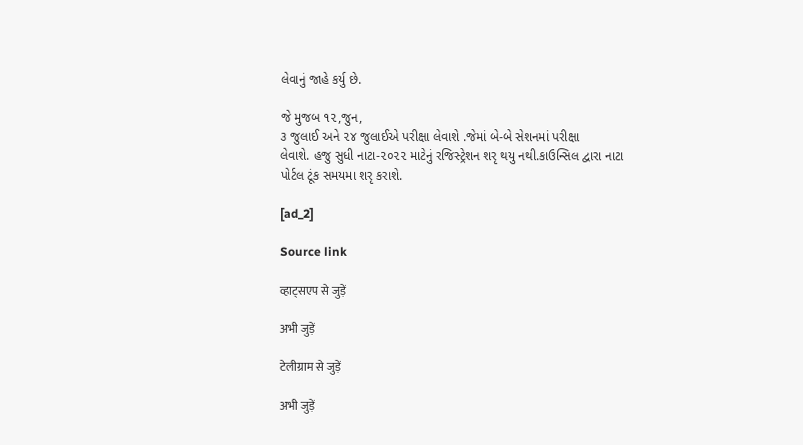લેવાનું જાહે કર્યુ છે.

જે મુજબ ૧૨,જુન,
૩ જુલાઈ અને ૨૪ જુલાઈએ પરીક્ષા લેવાશે .જેમાં બે-બે સેશનમાં પરીક્ષા
લેવાશે. હજુ સુધી નાટા-૨૦૨૨ માટેનું રજિસ્ટ્રેશન શરૃ થયુ નથી.કાઉન્સિલ દ્વારા નાટા
પોર્ટલ ટૂંક સમયમા શરૃ કરાશે.

[ad_2]

Source link

व्हाट्सएप से जुड़ें

अभी जुड़ें

टेलीग्राम से जुड़ें

अभी जुड़ें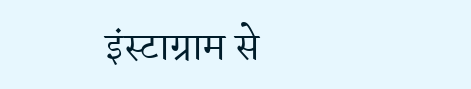इंस्टाग्राम से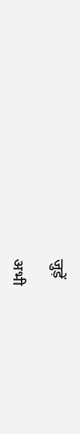जुड़ें

अभी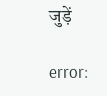जुड़ें

error: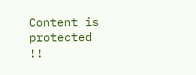Content is protected !!